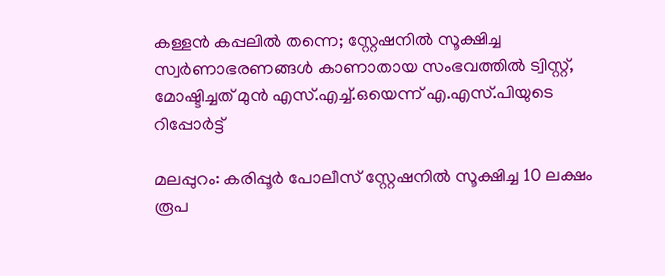കള്ളൻ കപ്പലിൽ തന്നെ; സ്റ്റേഷനിൽ സൂക്ഷിച്ച സ്വർണാഭരണങ്ങൾ കാണാതായ സംഭവത്തിൽ ട്വിസ്റ്റ്, മോഷ്ടിച്ചത് മുൻ എസ്.എച്ച്.ഒയെന്ന് എ.എസ്.പിയുടെ റിപ്പോർട്ട്

മലപ്പുറം: കരിപ്പൂർ പോലീസ് സ്റ്റേഷനിൽ സൂക്ഷിച്ച 10 ലക്ഷം രൂപ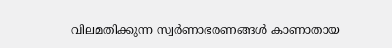വിലമതിക്കുന്ന സ്വർണാഭരണങ്ങൾ കാണാതായ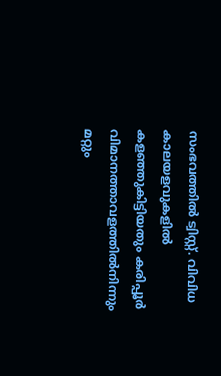സംഭവത്തിൽ ട്വിസ്റ്റ്. വിവിധ കാലയളവുകളിൽ കളഞ്ഞുകിട്ടിയതും കരിപ്പൂർ വിമാനത്താവളത്തിൽനിന്നും മറ്റും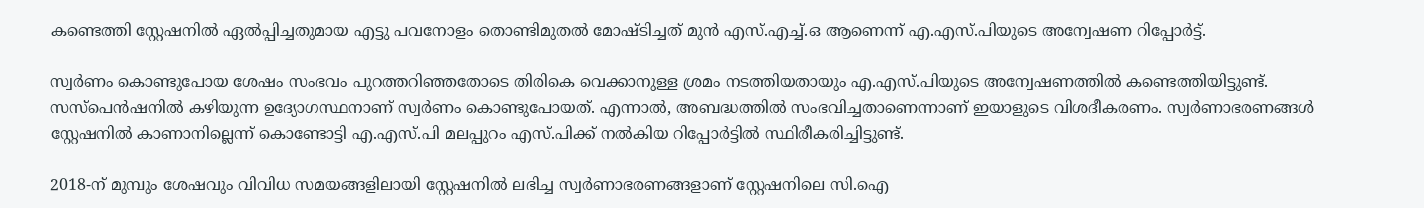കണ്ടെത്തി സ്റ്റേഷനിൽ ഏൽപ്പിച്ചതുമായ എട്ടു പവനോളം തൊണ്ടിമുതൽ മോഷ്ടിച്ചത് മുൻ എസ്.എച്ച്.ഒ ആണെന്ന് എ.എസ്.പിയുടെ അന്വേഷണ റിപ്പോർട്ട്.

സ്വർണം കൊണ്ടുപോയ ശേഷം സംഭവം പുറത്തറിഞ്ഞതോടെ തിരികെ വെക്കാനുള്ള ശ്രമം നടത്തിയതായും എ.എസ്.പിയുടെ അന്വേഷണത്തിൽ കണ്ടെത്തിയിട്ടുണ്ട്. സസ്പെൻഷനിൽ കഴിയുന്ന ഉദ്യോഗസ്ഥനാണ് സ്വർണം കൊണ്ടുപോയത്. എന്നാൽ, അബദ്ധത്തിൽ സംഭവിച്ചതാണെന്നാണ് ഇയാളുടെ വിശദീകരണം. സ്വർണാഭരണങ്ങൾ സ്റ്റേഷനിൽ കാണാനില്ലെന്ന് കൊണ്ടോട്ടി എ.എസ്.പി മലപ്പുറം എസ്.പിക്ക് നൽകിയ റിപ്പോർട്ടിൽ സ്ഥിരീകരിച്ചിട്ടുണ്ട്.

2018-ന് മുമ്പും ശേഷവും വിവിധ സമയങ്ങളിലായി സ്റ്റേഷനിൽ ലഭിച്ച സ്വർണാഭരണങ്ങളാണ് സ്റ്റേഷനിലെ സി.ഐ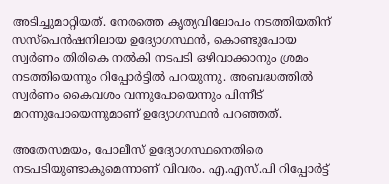അടിച്ചുമാറ്റിയത്. നേരത്തെ കൃത്യവിലോപം നടത്തിയതിന് സസ്പെൻഷനിലായ ഉദ്യോഗസ്ഥൻ, കൊണ്ടുപോയ സ്വർണം തിരികെ നൽകി നടപടി ഒഴിവാക്കാനും ശ്രമം നടത്തിയെന്നും റിപ്പോർട്ടിൽ പറയുന്നു. അബദ്ധത്തിൽ സ്വർണം കൈവശം വന്നുപോയെന്നും പിന്നീട് മറന്നുപോയെന്നുമാണ് ഉദ്യോഗസ്ഥൻ പറഞ്ഞത്.

അതേസമയം, പോലീസ് ഉദ്യോഗസ്ഥനെതിരെ നടപടിയുണ്ടാകുമെന്നാണ് വിവരം. എ.എസ്.പി റിപ്പോർട്ട്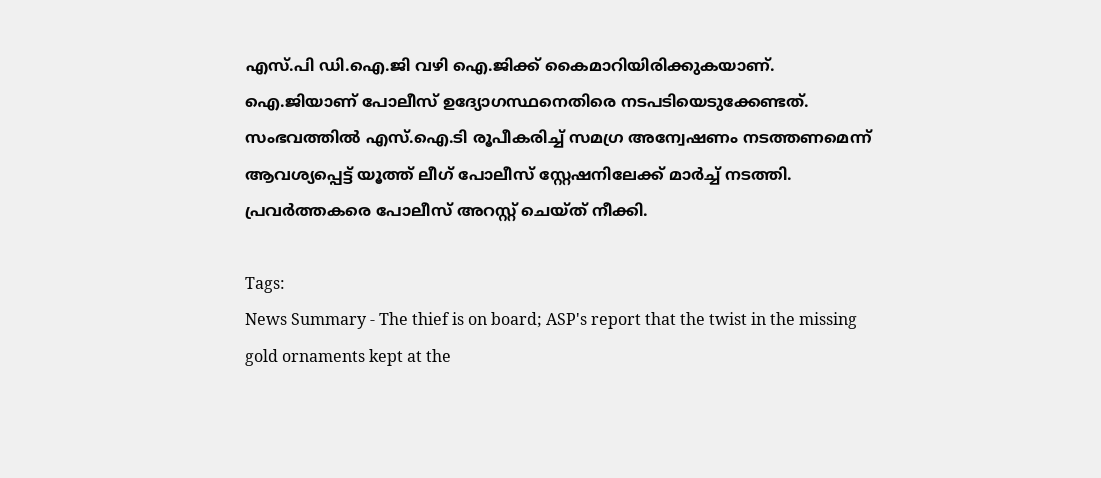എസ്.പി ഡി.ഐ.ജി വഴി ഐ.ജിക്ക് കൈമാറിയിരിക്കുകയാണ്. ഐ.ജിയാണ് പോലീസ് ഉദ്യോഗസ്ഥനെതിരെ നടപടിയെടുക്കേണ്ടത്. സംഭവത്തിൽ എസ്.ഐ.ടി രൂപീകരിച്ച് സമഗ്ര അന്വേഷണം നടത്തണമെന്ന് ആവശ്യപ്പെട്ട് യൂത്ത് ലീഗ് പോലീസ് സ്റ്റേഷനിലേക്ക് മാർച്ച് നടത്തി. പ്രവർത്തകരെ പോലീസ് അറസ്റ്റ് ചെയ്ത് നീക്കി.

Tags:
News Summary - The thief is on board; ASP's report that the twist in the missing gold ornaments kept at the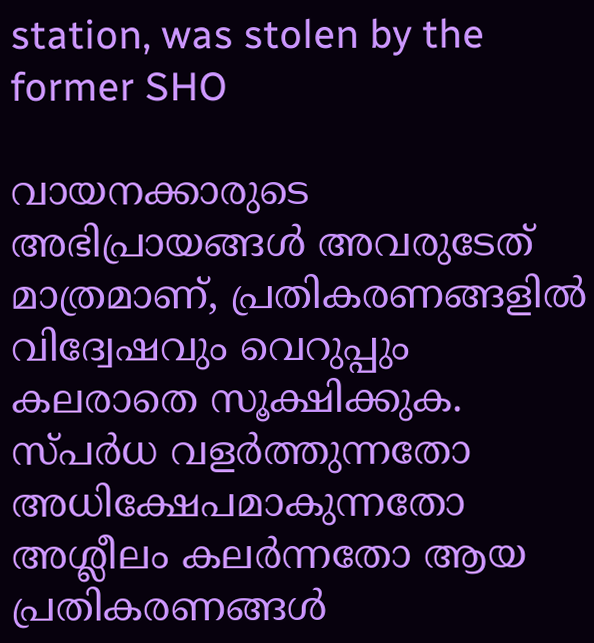station, was stolen by the former SHO

വായനക്കാരുടെ അഭിപ്രായങ്ങള്‍ അവരുടേത് മാത്രമാണ്, പ്രതികരണങ്ങളിൽ വിദ്വേഷവും വെറുപ്പും കലരാതെ സൂക്ഷിക്കുക. സ്പർധ വളർത്തുന്നതോ അധിക്ഷേപമാകുന്നതോ അശ്ലീലം കലർന്നതോ ആയ പ്രതികരണങ്ങൾ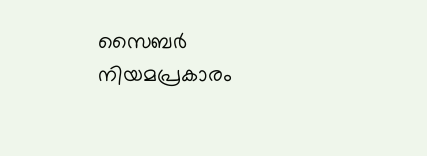സൈബർ നിയമപ്രകാരം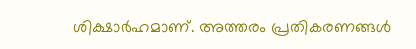ശിക്ഷാർഹമാണ്. അത്തരം പ്രതികരണങ്ങൾ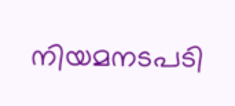നിയമനടപടി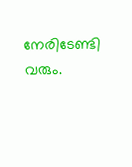നേരിടേണ്ടി വരും.